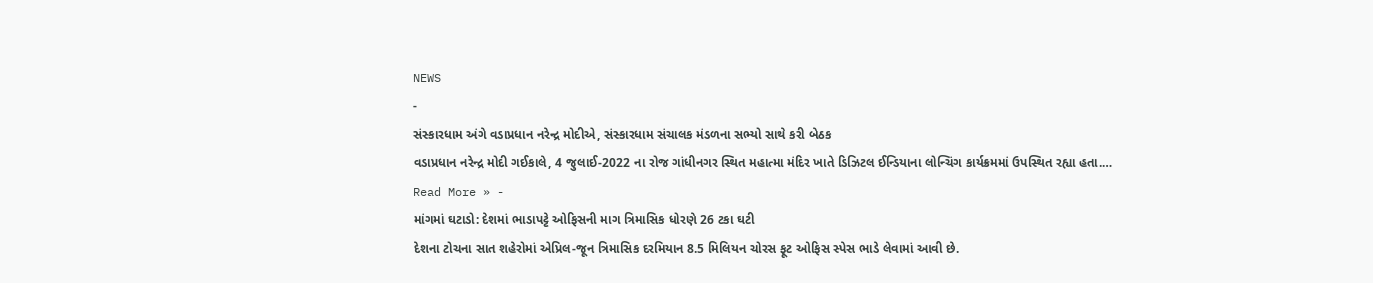NEWS
-
સંસ્કારધામ અંગે વડાપ્રધાન નરેન્દ્ર મોદીએ, સંસ્કારધામ સંચાલક મંડળના સભ્યો સાથે કરી બેઠક
વડાપ્રધાન નરેન્દ્ર મોદી ગઈકાલે, 4 જુલાઈ-2022 ના રોજ ગાંધીનગર સ્થિત મહાત્મા મંદિર ખાતે ડિઝિટલ ઈન્ડિયાના લોન્ચિંગ કાર્યક્રમમાં ઉપસ્થિત રહ્યા હતા.…
Read More » -
માંગમાં ઘટાડો: દેશમાં ભાડાપટ્ટે ઓફિસની માગ ત્રિમાસિક ધોરણે 26 ટકા ઘટી
દેશના ટોચના સાત શહેરોમાં એપ્રિલ-જૂન ત્રિમાસિક દરમિયાન 8.5 મિલિયન ચોરસ ફૂટ ઓફિસ સ્પેસ ભાડે લેવામાં આવી છે.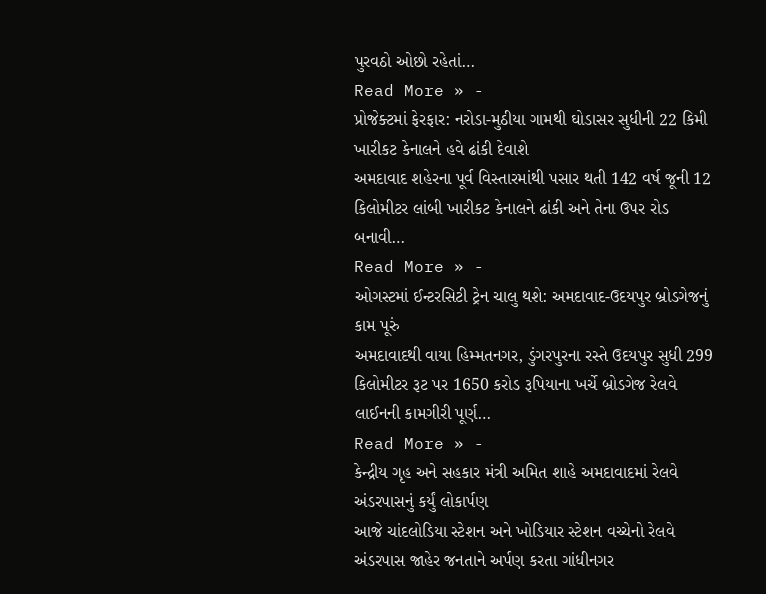પુરવઠો ઓછો રહેતાં…
Read More » -
પ્રોજેક્ટમાં ફેરફાર: નરોડા-મુઠીયા ગામથી ઘોડાસર સુધીની 22 કિમી ખારીકટ કેનાલને હવે ઢાંકી દેવાશે
અમદાવાદ શહેરના પૂર્વ વિસ્તારમાંથી પસાર થતી 142 વર્ષ જૂની 12 કિલોમીટર લાંબી ખારીકટ કેનાલને ઢાંકી અને તેના ઉપર રોડ બનાવી…
Read More » -
ઓગસ્ટમાં ઈન્ટરસિટી ટ્રેન ચાલુ થશે: અમદાવાદ-ઉદયપુર બ્રોડગેજનું કામ પૂરું
અમદાવાદથી વાયા હિમ્મતનગર, ડુંગરપુરના રસ્તે ઉદયપુર સુધી 299 કિલોમીટર રૂટ પર 1650 કરોડ રૂપિયાના ખર્ચે બ્રોડગેજ રેલવે લાઈનની કામગીરી પૂર્ણ…
Read More » -
કેન્દ્રીય ગૃહ અને સહકાર મંત્રી અમિત શાહે અમદાવાદમાં રેલવે અંડરપાસનું કર્યું લોકાર્પણ
આજે ચાંદલોડિયા સ્ટેશન અને ખોડિયાર સ્ટેશન વચ્ચેનો રેલવે અંડરપાસ જાહેર જનતાને અર્પણ કરતા ગાંધીનગર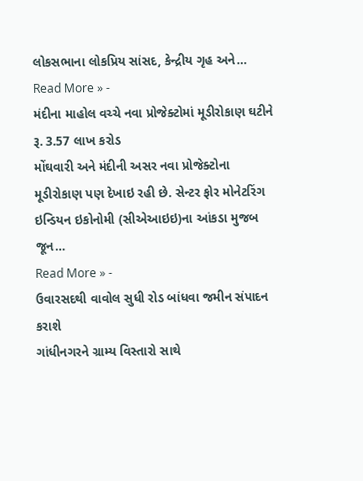લોકસભાના લોકપ્રિય સાંસદ, કેન્દ્રીય ગૃહ અને…
Read More » -
મંદીના માહોલ વચ્ચે નવા પ્રોજેક્ટોમાં મૂડીરોકાણ ઘટીને રૂ. 3.57 લાખ કરોડ
મોંઘવારી અને મંદીની અસર નવા પ્રોજેક્ટોના મૂડીરોકાણ પણ દેખાઇ રહી છે. સેન્ટર ફોર મોનેટરિંગ ઇન્ડિયન ઇકોનોમી (સીએઆઇઇ)ના આંકડા મુજબ જૂન…
Read More » -
ઉવારસદથી વાવોલ સુધી રોડ બાંધવા જમીન સંપાદન કરાશે
ગાંધીનગરને ગ્રામ્ય વિસ્તારો સાથે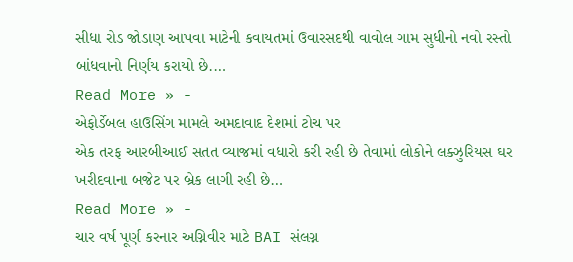સીધા રોડ જોડાણ આપવા માટેની કવાયતમાં ઉવારસદથી વાવોલ ગામ સુધીનો નવો રસ્તો બાંધવાનો નિર્ણય કરાયો છે.…
Read More » -
એફોર્ડેબલ હાઉસિંગ મામલે અમદાવાદ દેશમાં ટોચ પર
એક તરફ આરબીઆઈ સતત વ્યાજમાં વધારો કરી રહી છે તેવામાં લોકોને લક્ઝુરિયસ ઘર ખરીદવાના બજેટ પર બ્રેક લાગી રહી છે…
Read More » -
ચાર વર્ષ પૂર્ણ કરનાર અગ્નિવીર માટે BAI સંલગ્ન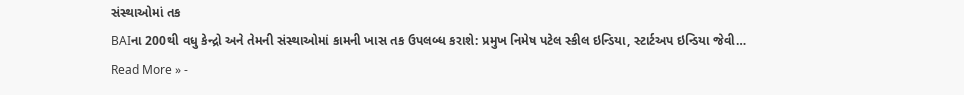સંસ્થાઓમાં તક
BAIના 200થી વધુ કેન્દ્રો અને તેમની સંસ્થાઓમાં કામની ખાસ તક ઉપલબ્ધ કરાશે: પ્રમુખ નિમેષ પટેલ સ્કીલ ઇન્ડિયા, સ્ટાર્ટઅપ ઇન્ડિયા જેવી…
Read More » -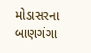મોડાસરના બાણગંગા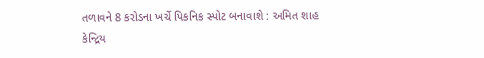તળાવને 8 કરોડના ખર્ચે પિકનિક સ્પોટ બનાવાશે : અમિત શાહ
કેન્દ્રિય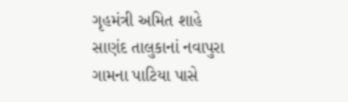ગૃહમંત્રી અમિત શાહે સાણંદ તાલુકાનાં નવાપુરા ગામના પાટિયા પાસે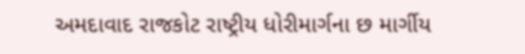અમદાવાદ રાજકોટ રાષ્ટ્રીય ધોરીમાર્ગના છ માર્ગીય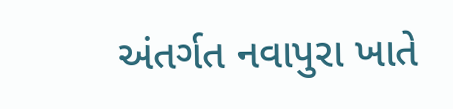અંતર્ગત નવાપુરા ખાતે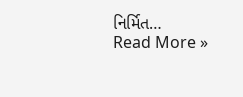નિર્મિત…
Read More »